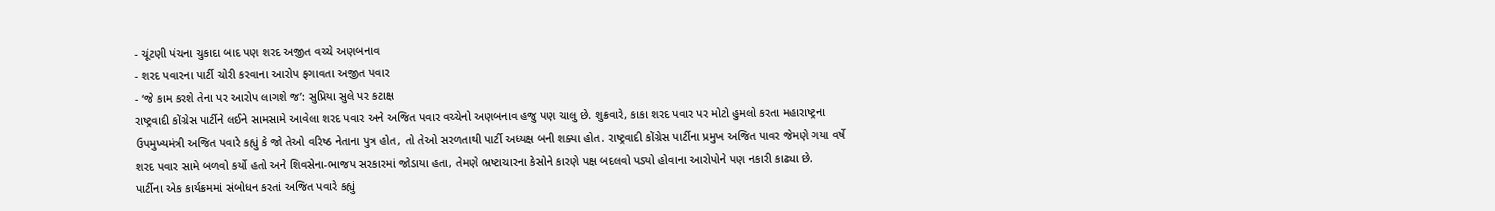- ચૂંટણી પંચના ચુકાદા બાદ પણ શરદ અજીત વચ્ચે અણબનાવ
- શરદ પવારના પાર્ટી ચોરી કરવાના આરોપ ફગાવતા અજીત પવાર
- ‘જે કામ કરશે તેના પર આરોપ લાગશે જ’: સુપ્રિયા સુલે પર કટાક્ષ
રાષ્ટ્રવાદી કોંગ્રેસ પાર્ટીને લઈને સામસામે આવેલા શરદ પવાર અને અજિત પવાર વચ્ચેનો અણબનાવ હજુ પણ ચાલુ છે. શુક્રવારે, કાકા શરદ પવાર પર મોટો હુમલો કરતા મહારાષ્ટ્રના ઉપમુખ્યમંત્રી અજિત પવારે કહ્યું કે જો તેઓ વરિષ્ઠ નેતાના પુત્ર હોત, તો તેઓ સરળતાથી પાર્ટી અધ્યક્ષ બની શક્યા હોત. રાષ્ટ્રવાદી કોંગ્રેસ પાર્ટીના પ્રમુખ અજિત પાવર જેમણે ગયા વર્ષે શરદ પવાર સામે બળવો કર્યો હતો અને શિવસેના-ભાજપ સરકારમાં જોડાયા હતા, તેમણે ભ્રષ્ટાચારના કેસોને કારણે પક્ષ બદલવો પડ્યો હોવાના આરોપોને પણ નકારી કાઢ્યા છે.
પાર્ટીના એક કાર્યક્રમમાં સંબોધન કરતાં અજિત પવારે કહ્યું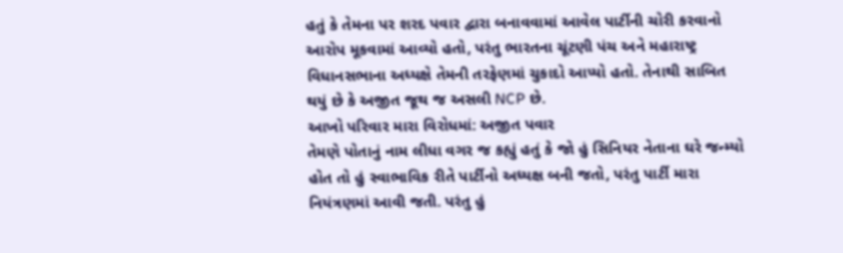હતું કે તેમના પર શરદ પવાર દ્વારા બનાવવામાં આવેલ પાર્ટીની ચોરી કરવાનો આરોપ મૂકવામાં આવ્યો હતો, પરંતુ ભારતના ચૂંટણી પંચ અને મહારાષ્ટ્ર વિધાનસભાના અધ્યક્ષે તેમની તરફેણમાં ચુકાદો આપ્યો હતો. તેનાથી સાબિત થયું છે કે અજીત જૂથ જ અસલી NCP છે.
આખો પરિવાર મારા વિરોધમાં: અજીત પવાર
તેમણે પોતાનું નામ લીધા વગર જ કહ્યું હતું કે જો હું સિનિયર નેતાના ઘરે જન્મ્યો હોત તો હું સ્વાભાવિક રીતે પાર્ટીનો અધ્યક્ષ બની જતો, પરંતુ પાર્ટી મારા નિયંત્રણમાં આવી જતી. પરંતુ હું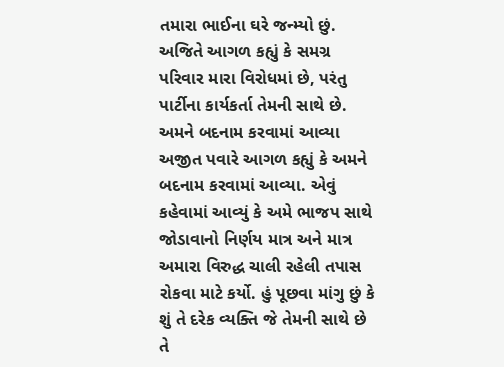તમારા ભાઈના ઘરે જન્મ્યો છું. અજિતે આગળ કહ્યું કે સમગ્ર પરિવાર મારા વિરોધમાં છે, પરંતુ પાર્ટીના કાર્યકર્તા તેમની સાથે છે.
અમને બદનામ કરવામાં આવ્યા
અજીત પવારે આગળ કહ્યું કે અમને બદનામ કરવામાં આવ્યા. એવું કહેવામાં આવ્યું કે અમે ભાજપ સાથે જોડાવાનો નિર્ણય માત્ર અને માત્ર અમારા વિરુદ્ધ ચાલી રહેલી તપાસ રોકવા માટે કર્યો. હું પૂછવા માંગુ છું કે શું તે દરેક વ્યક્તિ જે તેમની સાથે છે તે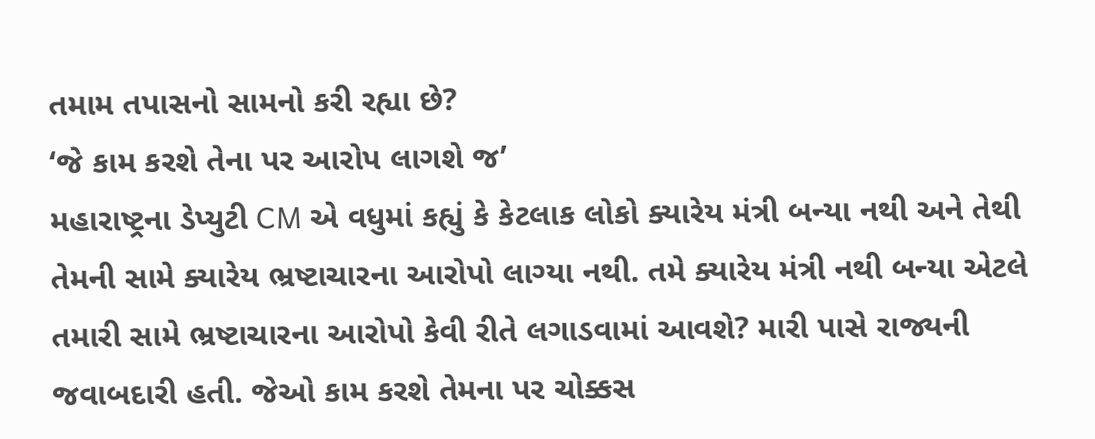તમામ તપાસનો સામનો કરી રહ્યા છે?
‘જે કામ કરશે તેના પર આરોપ લાગશે જ’
મહારાષ્ટ્રના ડેપ્યુટી CM એ વધુમાં કહ્યું કે કેટલાક લોકો ક્યારેય મંત્રી બન્યા નથી અને તેથી તેમની સામે ક્યારેય ભ્રષ્ટાચારના આરોપો લાગ્યા નથી. તમે ક્યારેય મંત્રી નથી બન્યા એટલે તમારી સામે ભ્રષ્ટાચારના આરોપો કેવી રીતે લગાડવામાં આવશે? મારી પાસે રાજ્યની જવાબદારી હતી. જેઓ કામ કરશે તેમના પર ચોક્કસ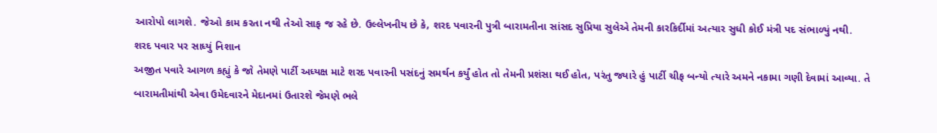આરોપો લાગશે. જેઓ કામ કરતા નથી તેઓ સાફ જ રહે છે. ઉલ્લેખનીય છે કે, શરદ પવારની પુત્રી બારામતીના સાંસદ સુપ્રિયા સુલેએ તેમની કારકિર્દીમાં અત્યાર સુધી કોઈ મંત્રી પદ સંભાળ્યું નથી.
શરદ પવાર પર સાધ્યું નિશાન
અજીત પવારે આગળ કહ્યું કે જો તેમણે પાર્ટી અધ્યક્ષ માટે શરદ પવારની પસંદનું સમર્થન કર્યું હોત તો તેમની પ્રશંસા થઈ હોત, પરંતુ જ્યારે હું પાર્ટી ચીફ બન્યો ત્યારે અમને નકામા ગણી દેવામાં આવ્યા. તે બારામતીમાંથી એવા ઉમેદવારને મેદાનમાં ઉતારશે જેમણે ભલે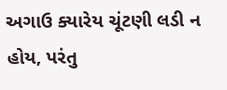અગાઉ ક્યારેય ચૂંટણી લડી ન હોય, પરંતુ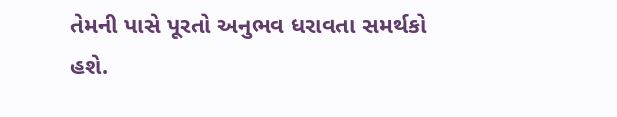તેમની પાસે પૂરતો અનુભવ ધરાવતા સમર્થકો હશે.